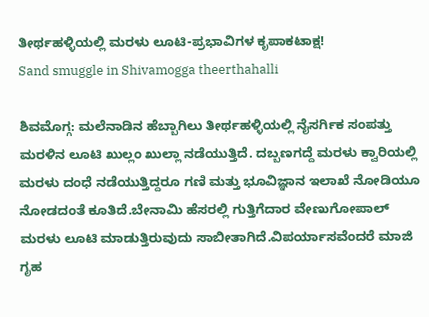ತೀರ್ಥಹಳ್ಳಿಯಲ್ಲಿ ಮರಳು ಲೂಟಿ-ಪ್ರಭಾವಿಗಳ ಕೃಪಾಕಟಾಕ್ಷ!
Sand smuggle in Shivamogga theerthahalli

ಶಿವಮೊಗ್ಗ: ಮಲೆನಾಡಿನ ಹೆಬ್ಬಾಗಿಲು ತೀರ್ಥಹಳ್ಳಿಯಲ್ಲಿ ನೈಸರ್ಗಿಕ ಸಂಪತ್ತು ಮರಳಿನ ಲೂಟಿ ಖುಲ್ಲಂ ಖುಲ್ಲಾ ನಡೆಯುತ್ತಿದೆ. ದಬ್ಬಣಗದ್ದೆ ಮರಳು ಕ್ವಾರಿಯಲ್ಲಿ ಮರಳು ದಂಧೆ ನಡೆಯುತ್ತಿದ್ದರೂ ಗಣಿ ಮತ್ತು ಭೂವಿಜ್ಞಾನ ಇಲಾಖೆ ನೋಡಿಯೂ ನೋಡದಂತೆ ಕೂತಿದೆ.ಬೇನಾಮಿ ಹೆಸರಲ್ಲಿ ಗುತ್ತಿಗೆದಾರ ವೇಣುಗೋಪಾಲ್ ಮರಳು ಲೂಟಿ ಮಾಡುತ್ತಿರುವುದು ಸಾಬೀತಾಗಿದೆ.ವಿಪರ್ಯಾಸವೆಂದರೆ ಮಾಜಿ ಗೃಹ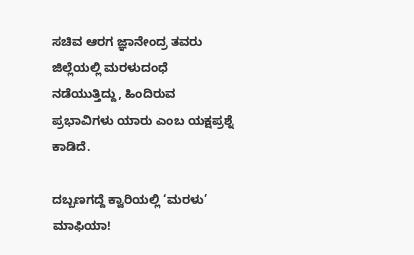ಸಚಿವ ಆರಗ ಜ್ಞಾನೇಂದ್ರ ತವರು ಜಿಲ್ಲೆಯಲ್ಲಿ ಮರಳುದಂಧೆ ನಡೆಯುತ್ತಿದ್ದು, ಹಿಂದಿರುವ ಪ್ರಭಾವಿಗಳು ಯಾರು ಎಂಬ ಯಕ್ಷಪ್ರಶ್ನೆ ಕಾಡಿದೆ.

ದಬ್ಬಣಗದ್ದೆ ಕ್ವಾರಿಯಲ್ಲಿ ‘ಮರಳು’ ಮಾಫಿಯಾ!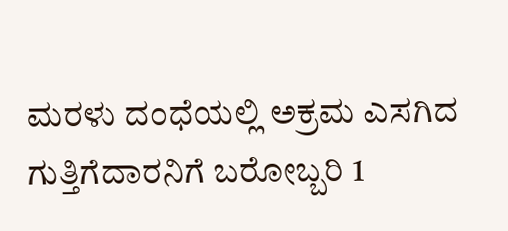ಮರಳು ದಂಧೆಯಲ್ಲಿ ಅಕ್ರಮ ಎಸಗಿದ ಗುತ್ತಿಗೆದಾರನಿಗೆ ಬರೋಬ್ಬರಿ 1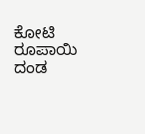ಕೋಟಿ ರೂಪಾಯಿ ದಂಡ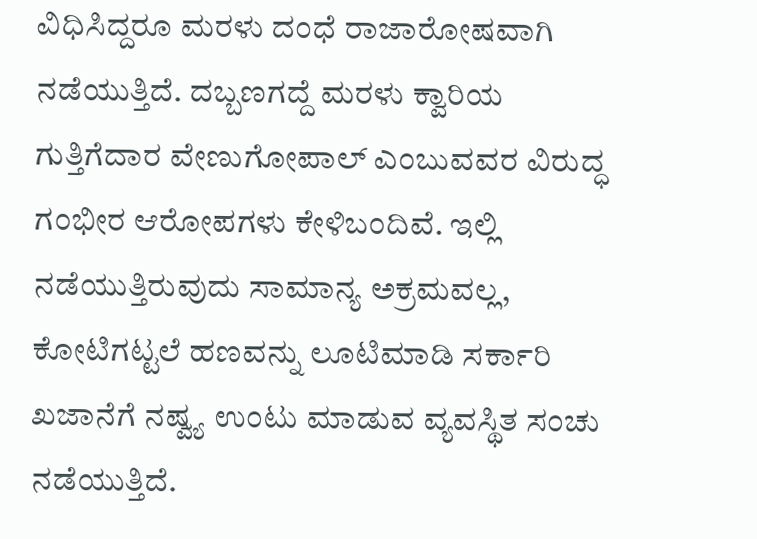ವಿಧಿಸಿದ್ದರೂ ಮರಳು ದಂಧೆ ರಾಜಾರೋಷವಾಗಿ ನಡೆಯುತ್ತಿದೆ. ದಬ್ಬಣಗದ್ದೆ ಮರಳು ಕ್ವಾರಿಯ ಗುತ್ತಿಗೆದಾರ ವೇಣುಗೋಪಾಲ್ ಎಂಬುವವರ ವಿರುದ್ಧ ಗಂಭೀರ ಆರೋಪಗಳು ಕೇಳಿಬಂದಿವೆ. ಇಲ್ಲಿ ನಡೆಯುತ್ತಿರುವುದು ಸಾಮಾನ್ಯ ಅಕ್ರಮವಲ್ಲ, ಕೋಟಿಗಟ್ಟಲೆ ಹಣವನ್ನು ಲೂಟಿಮಾಡಿ ಸರ್ಕಾರಿ ಖಜಾನೆಗೆ ನಷ್ವ್ಯ ಉಂಟು ಮಾಡುವ ವ್ಯವಸ್ಥಿತ ಸಂಚು ನಡೆಯುತ್ತಿದೆ.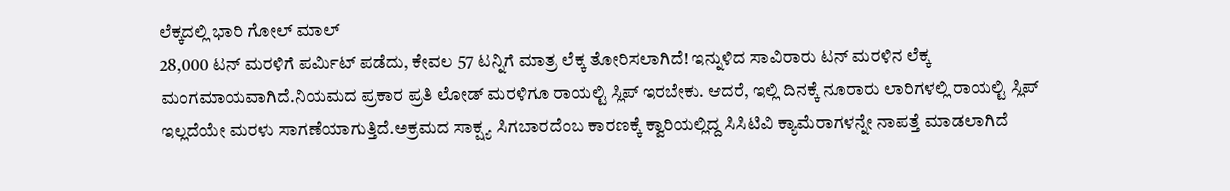ಲೆಕ್ಕದಲ್ಲಿ ಭಾರಿ ಗೋಲ್ ಮಾಲ್
28,000 ಟನ್ ಮರಳಿಗೆ ಪರ್ಮಿಟ್ ಪಡೆದು, ಕೇವಲ 57 ಟನ್ನಿಗೆ ಮಾತ್ರ ಲೆಕ್ಕ ತೋರಿಸಲಾಗಿದೆ! ಇನ್ನುಳಿದ ಸಾವಿರಾರು ಟನ್ ಮರಳಿನ ಲೆಕ್ಕ ಮಂಗಮಾಯವಾಗಿದೆ.ನಿಯಮದ ಪ್ರಕಾರ ಪ್ರತಿ ಲೋಡ್ ಮರಳಿಗೂ ರಾಯಲ್ಟಿ ಸ್ಲಿಪ್ ಇರಬೇಕು. ಆದರೆ, ಇಲ್ಲಿ ದಿನಕ್ಕೆ ನೂರಾರು ಲಾರಿಗಳಲ್ಲಿ ರಾಯಲ್ಟಿ ಸ್ಲಿಪ್ ಇಲ್ಲದೆಯೇ ಮರಳು ಸಾಗಣೆಯಾಗುತ್ತಿದೆ.ಅಕ್ರಮದ ಸಾಕ್ಷ್ಯ ಸಿಗಬಾರದೆಂಬ ಕಾರಣಕ್ಕೆ ಕ್ವಾರಿಯಲ್ಲಿದ್ದ ಸಿಸಿಟಿವಿ ಕ್ಯಾಮೆರಾಗಳನ್ನೇ ನಾಪತ್ತೆ ಮಾಡಲಾಗಿದೆ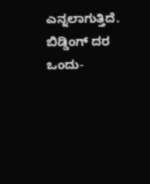ಎನ್ನಲಾಗುತ್ತಿದೆ.
ಬಿಡ್ಡಿಂಗ್ ದರ ಒಂದು-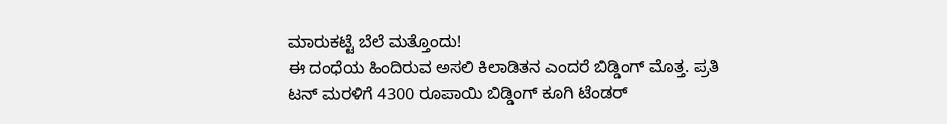ಮಾರುಕಟ್ಟೆ ಬೆಲೆ ಮತ್ತೊಂದು!
ಈ ದಂಧೆಯ ಹಿಂದಿರುವ ಅಸಲಿ ಕಿಲಾಡಿತನ ಎಂದರೆ ಬಿಡ್ಡಿಂಗ್ ಮೊತ್ತ. ಪ್ರತಿ ಟನ್ ಮರಳಿಗೆ 4300 ರೂಪಾಯಿ ಬಿಡ್ಡಿಂಗ್ ಕೂಗಿ ಟೆಂಡರ್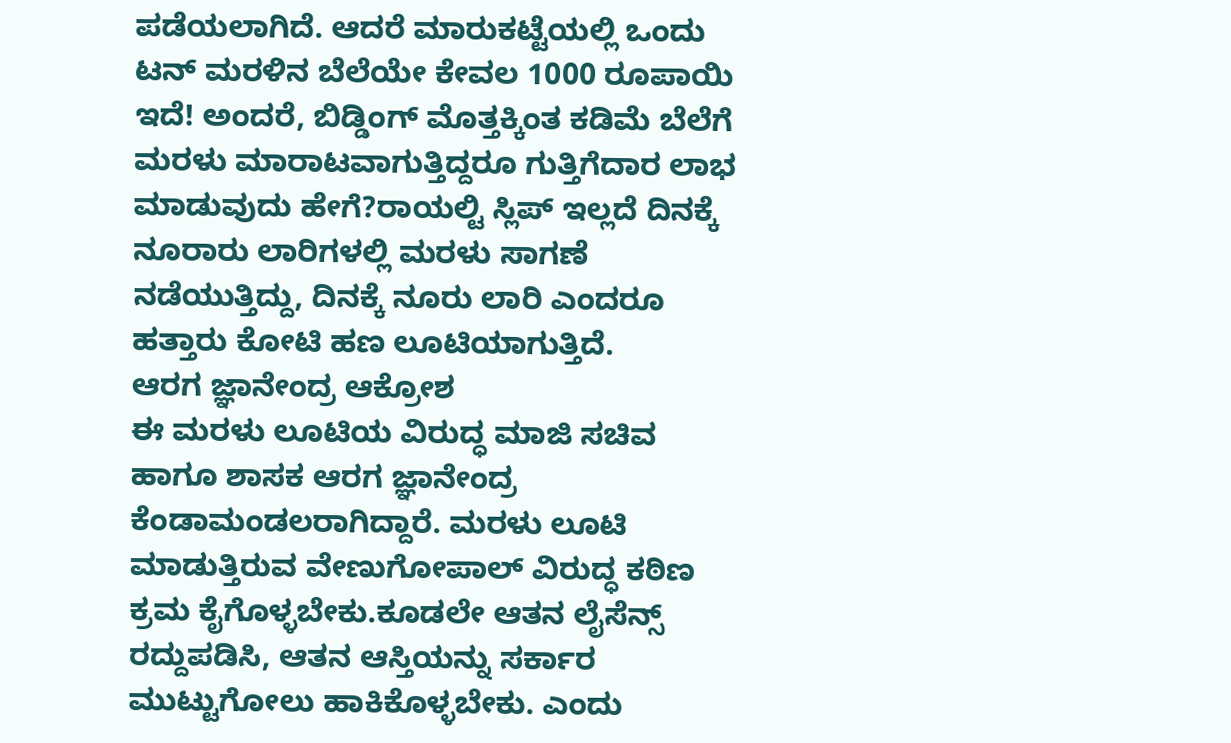ಪಡೆಯಲಾಗಿದೆ. ಆದರೆ ಮಾರುಕಟ್ಟೆಯಲ್ಲಿ ಒಂದು ಟನ್ ಮರಳಿನ ಬೆಲೆಯೇ ಕೇವಲ 1000 ರೂಪಾಯಿ ಇದೆ! ಅಂದರೆ, ಬಿಡ್ಡಿಂಗ್ ಮೊತ್ತಕ್ಕಿಂತ ಕಡಿಮೆ ಬೆಲೆಗೆ ಮರಳು ಮಾರಾಟವಾಗುತ್ತಿದ್ದರೂ ಗುತ್ತಿಗೆದಾರ ಲಾಭ ಮಾಡುವುದು ಹೇಗೆ?ರಾಯಲ್ಟಿ ಸ್ಲಿಪ್ ಇಲ್ಲದೆ ದಿನಕ್ಕೆ ನೂರಾರು ಲಾರಿಗಳಲ್ಲಿ ಮರಳು ಸಾಗಣೆ ನಡೆಯುತ್ತಿದ್ದು, ದಿನಕ್ಕೆ ನೂರು ಲಾರಿ ಎಂದರೂ ಹತ್ತಾರು ಕೋಟಿ ಹಣ ಲೂಟಿಯಾಗುತ್ತಿದೆ.
ಆರಗ ಜ್ಞಾನೇಂದ್ರ ಆಕ್ರೋಶ
ಈ ಮರಳು ಲೂಟಿಯ ವಿರುದ್ಧ ಮಾಜಿ ಸಚಿವ ಹಾಗೂ ಶಾಸಕ ಆರಗ ಜ್ಞಾನೇಂದ್ರ ಕೆಂಡಾಮಂಡಲರಾಗಿದ್ದಾರೆ. ಮರಳು ಲೂಟಿ ಮಾಡುತ್ತಿರುವ ವೇಣುಗೋಪಾಲ್ ವಿರುದ್ಧ ಕಠಿಣ ಕ್ರಮ ಕೈಗೊಳ್ಳಬೇಕು.ಕೂಡಲೇ ಆತನ ಲೈಸೆನ್ಸ್ ರದ್ದುಪಡಿಸಿ, ಆತನ ಆಸ್ತಿಯನ್ನು ಸರ್ಕಾರ ಮುಟ್ಟುಗೋಲು ಹಾಕಿಕೊಳ್ಳಬೇಕು. ಎಂದು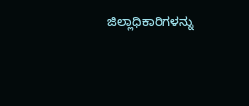ಜಿಲ್ಲಾಧಿಕಾರಿಗಳನ್ನು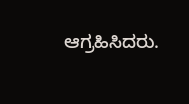ಆಗ್ರಹಿಸಿದರು.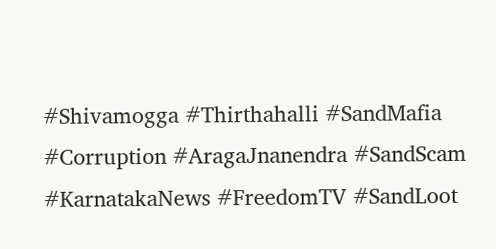#Shivamogga #Thirthahalli #SandMafia #Corruption #AragaJnanendra #SandScam #KarnatakaNews #FreedomTV #SandLoot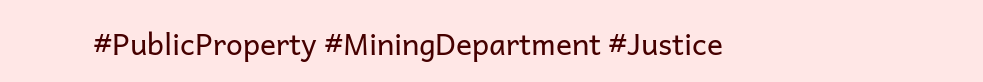#PublicProperty #MiningDepartment #Justice